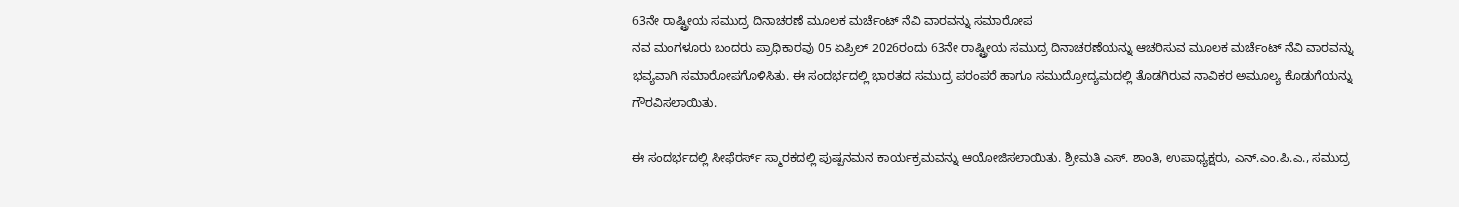63ನೇ ರಾಷ್ಟ್ರೀಯ ಸಮುದ್ರ ದಿನಾಚರಣೆ ಮೂಲಕ ಮರ್ಚೆಂಟ್ ನೆವಿ ವಾರವನ್ನು ಸಮಾರೋಪ
ನವ ಮಂಗಳೂರು ಬಂದರು ಪ್ರಾಧಿಕಾರವು 05 ಏಪ್ರಿಲ್ 2026ರಂದು 63ನೇ ರಾಷ್ಟ್ರೀಯ ಸಮುದ್ರ ದಿನಾಚರಣೆಯನ್ನು ಆಚರಿಸುವ ಮೂಲಕ ಮರ್ಚೆಂಟ್ ನೆವಿ ವಾರವನ್ನು ಭವ್ಯವಾಗಿ ಸಮಾರೋಪಗೊಳಿಸಿತು. ಈ ಸಂದರ್ಭದಲ್ಲಿ ಭಾರತದ ಸಮುದ್ರ ಪರಂಪರೆ ಹಾಗೂ ಸಮುದ್ರೋದ್ಯಮದಲ್ಲಿ ತೊಡಗಿರುವ ನಾವಿಕರ ಅಮೂಲ್ಯ ಕೊಡುಗೆಯನ್ನು ಗೌರವಿಸಲಾಯಿತು.

ಈ ಸಂದರ್ಭದಲ್ಲಿ ಸೀಫೆರರ್ಸ್ ಸ್ಮಾರಕದಲ್ಲಿ ಪುಷ್ಪನಮನ ಕಾರ್ಯಕ್ರಮವನ್ನು ಆಯೋಜಿಸಲಾಯಿತು. ಶ್ರೀಮತಿ ಎಸ್. ಶಾಂತಿ, ಉಪಾಧ್ಯಕ್ಷರು, ಎನ್.ಎಂ.ಪಿ.ಎ., ಸಮುದ್ರ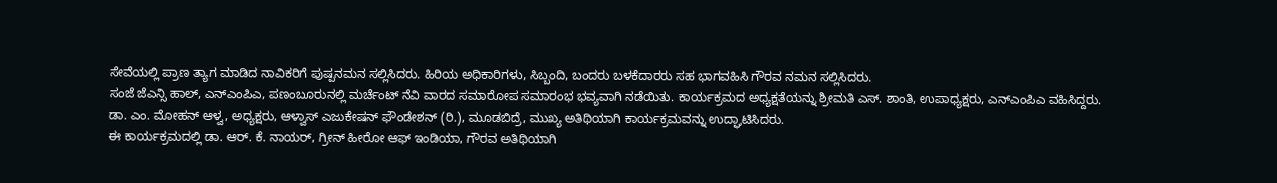ಸೇವೆಯಲ್ಲಿ ಪ್ರಾಣ ತ್ಯಾಗ ಮಾಡಿದ ನಾವಿಕರಿಗೆ ಪುಷ್ಪನಮನ ಸಲ್ಲಿಸಿದರು. ಹಿರಿಯ ಅಧಿಕಾರಿಗಳು, ಸಿಬ್ಬಂದಿ, ಬಂದರು ಬಳಕೆದಾರರು ಸಹ ಭಾಗವಹಿಸಿ ಗೌರವ ನಮನ ಸಲ್ಲಿಸಿದರು.
ಸಂಜೆ ಜೆಎನ್ಸಿ ಹಾಲ್, ಎನ್ಎಂಪಿಎ, ಪಣಂಬೂರುನಲ್ಲಿ ಮರ್ಚೆಂಟ್ ನೆವಿ ವಾರದ ಸಮಾರೋಪ ಸಮಾರಂಭ ಭವ್ಯವಾಗಿ ನಡೆಯಿತು. ಕಾರ್ಯಕ್ರಮದ ಅಧ್ಯಕ್ಷತೆಯನ್ನು ಶ್ರೀಮತಿ ಎಸ್. ಶಾಂತಿ, ಉಪಾಧ್ಯಕ್ಷರು, ಎನ್ಎಂಪಿಎ ವಹಿಸಿದ್ದರು. ಡಾ. ಎಂ. ಮೋಹನ್ ಆಳ್ವ, ಅಧ್ಯಕ್ಷರು, ಆಳ್ವಾಸ್ ಎಜುಕೇಷನ್ ಫೌಂಡೇಶನ್ (ರಿ.), ಮೂಡಬಿದ್ರೆ, ಮುಖ್ಯ ಅತಿಥಿಯಾಗಿ ಕಾರ್ಯಕ್ರಮವನ್ನು ಉದ್ಘಾಟಿಸಿದರು.
ಈ ಕಾರ್ಯಕ್ರಮದಲ್ಲಿ ಡಾ. ಆರ್. ಕೆ. ನಾಯರ್, ಗ್ರೀನ್ ಹೀರೋ ಆಫ್ ಇಂಡಿಯಾ, ಗೌರವ ಅತಿಥಿಯಾಗಿ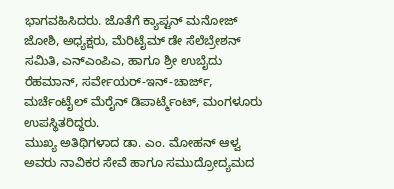ಭಾಗವಹಿಸಿದರು. ಜೊತೆಗೆ ಕ್ಯಾಪ್ಟನ್ ಮನೋಜ್ ಜೋಶಿ, ಅಧ್ಯಕ್ಷರು, ಮೆರಿಟೈಮ್ ಡೇ ಸೆಲೆಬ್ರೇಶನ್ ಸಮಿತಿ, ಎನ್ಎಂಪಿಎ, ಹಾಗೂ ಶ್ರೀ ಉಬೈದು ರೆಹಮಾನ್, ಸರ್ವೇಯರ್-ಇನ್-ಚಾರ್ಜ್, ಮರ್ಚೆಂಟೈಲ್ ಮೆರೈನ್ ಡಿಪಾರ್ಟ್ಮೆಂಟ್, ಮಂಗಳೂರು ಉಪಸ್ಥಿತರಿದ್ದರು.
ಮುಖ್ಯ ಅತಿಥಿಗಳಾದ ಡಾ. ಎಂ. ಮೋಹನ್ ಆಳ್ವ ಅವರು ನಾವಿಕರ ಸೇವೆ ಹಾಗೂ ಸಮುದ್ರೋದ್ಯಮದ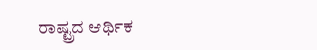ರಾಷ್ಟ್ರದ ಆರ್ಥಿಕ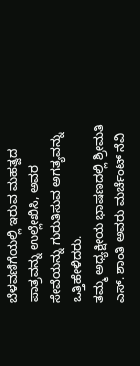ಬೆಳವಣಿಗೆಯಲ್ಲಿ ಇರುವ ಮಹತ್ವದ ಪಾತ್ರವನ್ನು ಉಲ್ಲೇಖಿಸಿ, ಅವರ ಸೇವೆಯನ್ನು ಗುರುತಿಸುವ ಅಗತ್ಯವನ್ನು ಒತ್ತಿಹೇಳಿದರು.
ತಮ್ಮ ಅಧ್ಯಕ್ಷೀಯ ಭಾಷಣದಲ್ಲಿ ಶ್ರೀಮತಿ ಎಸ್. ಶಾಂತಿ ಅವರು ಮರ್ಚೆಂಟ್ ನೆವಿ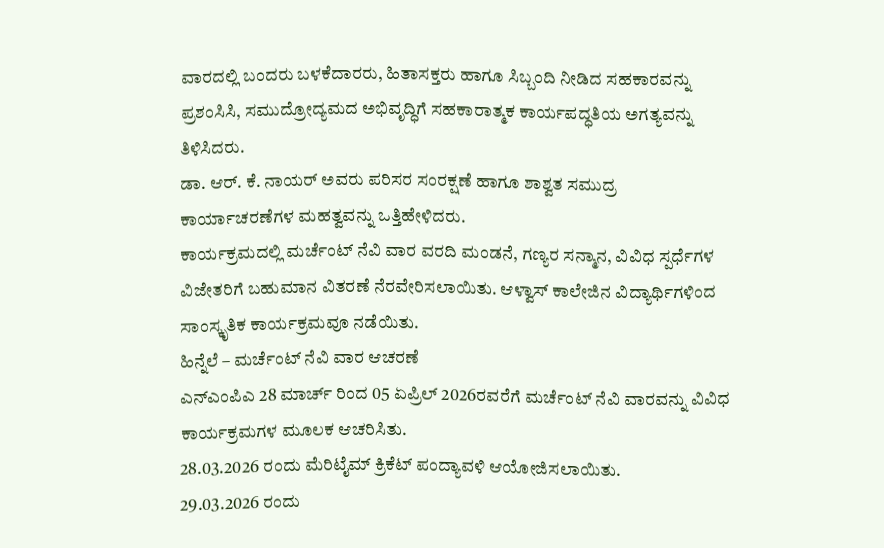ವಾರದಲ್ಲಿ ಬಂದರು ಬಳಕೆದಾರರು, ಹಿತಾಸಕ್ತರು ಹಾಗೂ ಸಿಬ್ಬಂದಿ ನೀಡಿದ ಸಹಕಾರವನ್ನು ಪ್ರಶಂಸಿಸಿ, ಸಮುದ್ರೋದ್ಯಮದ ಅಭಿವೃದ್ಧಿಗೆ ಸಹಕಾರಾತ್ಮಕ ಕಾರ್ಯಪದ್ಧತಿಯ ಅಗತ್ಯವನ್ನು ತಿಳಿಸಿದರು.
ಡಾ. ಆರ್. ಕೆ. ನಾಯರ್ ಅವರು ಪರಿಸರ ಸಂರಕ್ಷಣೆ ಹಾಗೂ ಶಾಶ್ವತ ಸಮುದ್ರ ಕಾರ್ಯಾಚರಣೆಗಳ ಮಹತ್ವವನ್ನು ಒತ್ತಿಹೇಳಿದರು.
ಕಾರ್ಯಕ್ರಮದಲ್ಲಿ ಮರ್ಚೆಂಟ್ ನೆವಿ ವಾರ ವರದಿ ಮಂಡನೆ, ಗಣ್ಯರ ಸನ್ಮಾನ, ವಿವಿಧ ಸ್ಪರ್ಧೆಗಳ ವಿಜೇತರಿಗೆ ಬಹುಮಾನ ವಿತರಣೆ ನೆರವೇರಿಸಲಾಯಿತು. ಆಳ್ವಾಸ್ ಕಾಲೇಜಿನ ವಿದ್ಯಾರ್ಥಿಗಳಿಂದ ಸಾಂಸ್ಕೃತಿಕ ಕಾರ್ಯಕ್ರಮವೂ ನಡೆಯಿತು.
ಹಿನ್ನೆಲೆ – ಮರ್ಚೆಂಟ್ ನೆವಿ ವಾರ ಆಚರಣೆ
ಎನ್ಎಂಪಿಎ 28 ಮಾರ್ಚ್ ರಿಂದ 05 ಏಪ್ರಿಲ್ 2026ರವರೆಗೆ ಮರ್ಚೆಂಟ್ ನೆವಿ ವಾರವನ್ನು ವಿವಿಧ ಕಾರ್ಯಕ್ರಮಗಳ ಮೂಲಕ ಆಚರಿಸಿತು.
28.03.2026 ರಂದು ಮೆರಿಟೈಮ್ ಕ್ರಿಕೆಟ್ ಪಂದ್ಯಾವಳಿ ಆಯೋಜಿಸಲಾಯಿತು.
29.03.2026 ರಂದು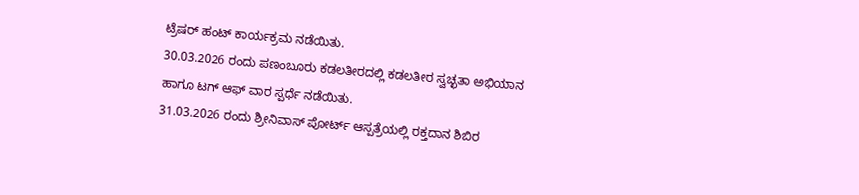ಟ್ರೆಷರ್ ಹಂಟ್ ಕಾರ್ಯಕ್ರಮ ನಡೆಯಿತು.
30.03.2026 ರಂದು ಪಣಂಬೂರು ಕಡಲತೀರದಲ್ಲಿ ಕಡಲತೀರ ಸ್ವಚ್ಛತಾ ಅಭಿಯಾನ ಹಾಗೂ ಟಗ್ ಆಫ್ ವಾರ ಸ್ಪರ್ಧೆ ನಡೆಯಿತು.
31.03.2026 ರಂದು ಶ್ರೀನಿವಾಸ್ ಪೋರ್ಟ್ ಆಸ್ಪತ್ರೆಯಲ್ಲಿ ರಕ್ತದಾನ ಶಿಬಿರ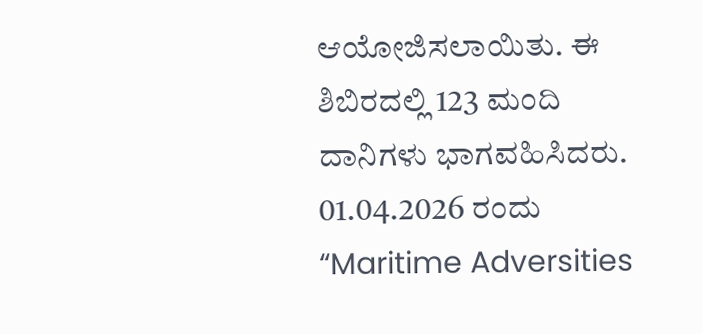ಆಯೋಜಿಸಲಾಯಿತು. ಈ ಶಿಬಿರದಲ್ಲಿ 123 ಮಂದಿ ದಾನಿಗಳು ಭಾಗವಹಿಸಿದರು.
01.04.2026 ರಂದು “Maritime Adversities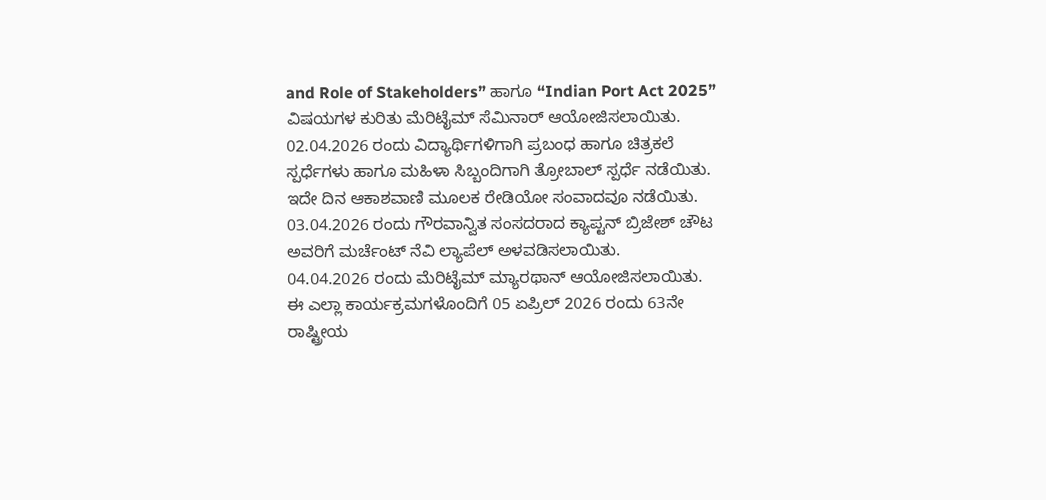and Role of Stakeholders” ಹಾಗೂ “Indian Port Act 2025” ವಿಷಯಗಳ ಕುರಿತು ಮೆರಿಟೈಮ್ ಸೆಮಿನಾರ್ ಆಯೋಜಿಸಲಾಯಿತು.
02.04.2026 ರಂದು ವಿದ್ಯಾರ್ಥಿಗಳಿಗಾಗಿ ಪ್ರಬಂಧ ಹಾಗೂ ಚಿತ್ರಕಲೆ ಸ್ಪರ್ಧೆಗಳು ಹಾಗೂ ಮಹಿಳಾ ಸಿಬ್ಬಂದಿಗಾಗಿ ತ್ರೋಬಾಲ್ ಸ್ಪರ್ಧೆ ನಡೆಯಿತು. ಇದೇ ದಿನ ಆಕಾಶವಾಣಿ ಮೂಲಕ ರೇಡಿಯೋ ಸಂವಾದವೂ ನಡೆಯಿತು.
03.04.2026 ರಂದು ಗೌರವಾನ್ವಿತ ಸಂಸದರಾದ ಕ್ಯಾಪ್ಟನ್ ಬ್ರಿಜೇಶ್ ಚೌಟ ಅವರಿಗೆ ಮರ್ಚೆಂಟ್ ನೆವಿ ಲ್ಯಾಪೆಲ್ ಅಳವಡಿಸಲಾಯಿತು.
04.04.2026 ರಂದು ಮೆರಿಟೈಮ್ ಮ್ಯಾರಥಾನ್ ಆಯೋಜಿಸಲಾಯಿತು.
ಈ ಎಲ್ಲಾ ಕಾರ್ಯಕ್ರಮಗಳೊಂದಿಗೆ 05 ಏಪ್ರಿಲ್ 2026 ರಂದು 63ನೇ ರಾಷ್ಟ್ರೀಯ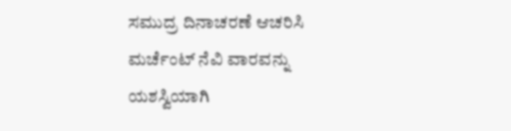ಸಮುದ್ರ ದಿನಾಚರಣೆ ಆಚರಿಸಿ ಮರ್ಚೆಂಟ್ ನೆವಿ ವಾರವನ್ನು ಯಶಸ್ವಿಯಾಗಿ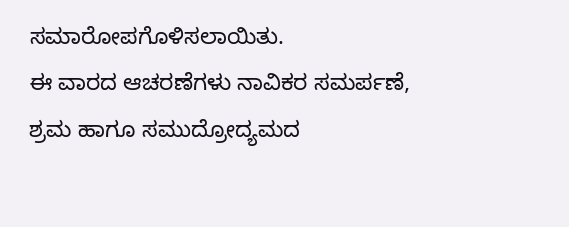ಸಮಾರೋಪಗೊಳಿಸಲಾಯಿತು.
ಈ ವಾರದ ಆಚರಣೆಗಳು ನಾವಿಕರ ಸಮರ್ಪಣೆ, ಶ್ರಮ ಹಾಗೂ ಸಮುದ್ರೋದ್ಯಮದ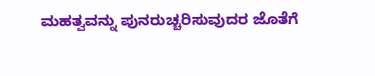ಮಹತ್ವವನ್ನು ಪುನರುಚ್ಚರಿಸುವುದರ ಜೊತೆಗೆ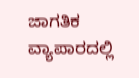ಜಾಗತಿಕ ವ್ಯಾಪಾರದಲ್ಲಿ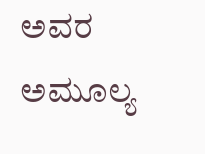ಅವರ ಅಮೂಲ್ಯ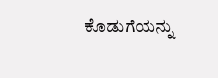ಕೊಡುಗೆಯನ್ನು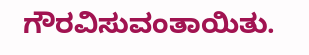ಗೌರವಿಸುವಂತಾಯಿತು.